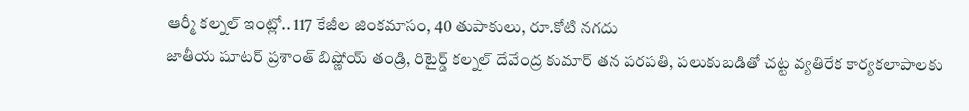ఆర్మీ కల్నల్ ఇంట్లో.. 117 కేజీల జింకమాసం, 40 తుపాకులు, రూ.కోటి నగదు
జాతీయ షూటర్ ప్రశాంత్ బిష్ణోయ్ తండ్రి, రిటైర్డ్ కల్నల్ దేవేంద్ర కుమార్ తన పరపతి, పలుకుబడితో చట్ట వ్యతిరేక కార్యకలాపాలకు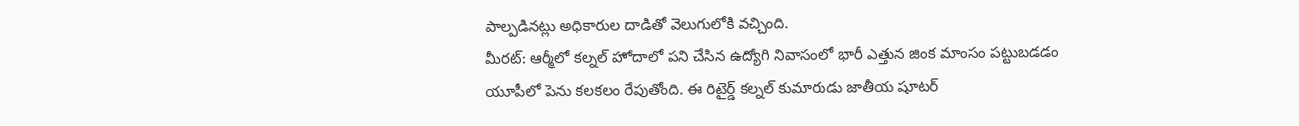పాల్పడినట్లు అధికారుల దాడితో వెలుగులోకి వచ్చింది.
మీరట్: ఆర్మీలో కల్నల్ హోదాలో పని చేసిన ఉద్యోగి నివాసంలో భారీ ఎత్తున జింక మాంసం పట్టుబడడం యూపీలో పెను కలకలం రేపుతోంది. ఈ రిటైర్డ్ కల్నల్ కుమారుడు జాతీయ షూటర్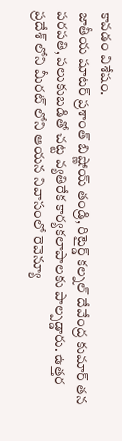కావడం విశేషం.
జాతీయ షూటర్ ప్రశాంత్ బిష్ణోయ్ తండ్రి, రిటైర్డ్ కల్నల్ దేవేంద్ర కుమార్ తన పరపతి, పలుకుబడితో చట్ట వ్యతిరేక కార్యకలాపాలకు పాల్పడ్డారు. ఉత్తర ప్రదేశ్ లోని మీరట్ లోని ఆయన నివాసంలో రెవెన్యూ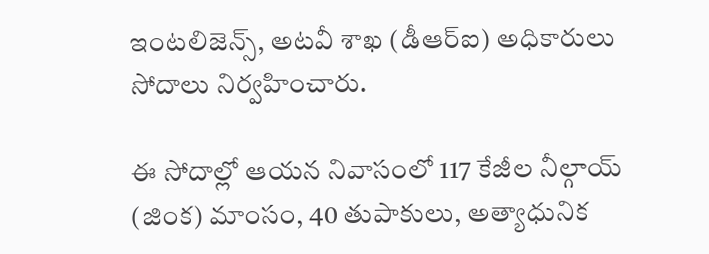ఇంటలిజెన్స్, అటవీ శాఖ (డీఆర్ఐ) అధికారులు సోదాలు నిర్వహించారు.

ఈ సోదాల్లో ఆయన నివాసంలో 117 కేజీల నీల్గాయ్ (జింక) మాంసం, 40 తుపాకులు, అత్యాధునిక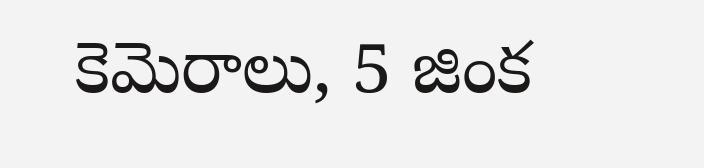కెమెరాలు, 5 జింక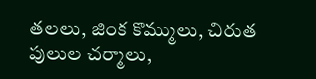తలలు, జింక కొమ్ములు, చిరుత పులుల చర్మాలు,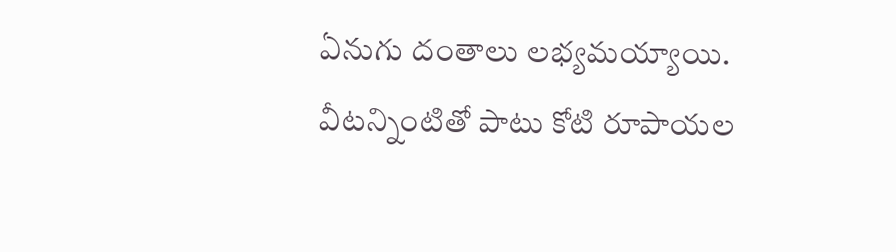ఏనుగు దంతాలు లభ్యమయ్యాయి.
వీటన్నింటితో పాటు కోటి రూపాయల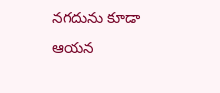నగదును కూడా ఆయన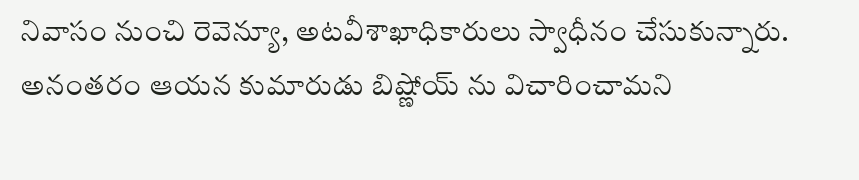నివాసం నుంచి రెవెన్యూ, అటవీశాఖాధికారులు స్వాధీనం చేసుకున్నారు. అనంతరం ఆయన కుమారుడు బిష్ణోయ్ ను విచారించామని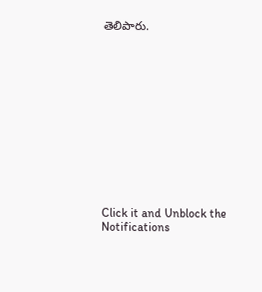తెలిపారు.












Click it and Unblock the Notifications